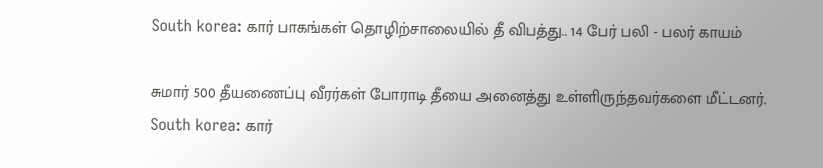South korea: கார் பாகங்கள் தொழிற்சாலையில் தீ விபத்து.. 14 பேர் பலி - பலர் காயம்

சுமார் 500 தீயணைப்பு வீரர்கள் போராடி தீயை அனைத்து உள்ளிருந்தவர்களை மீட்டனர்.
South korea: கார்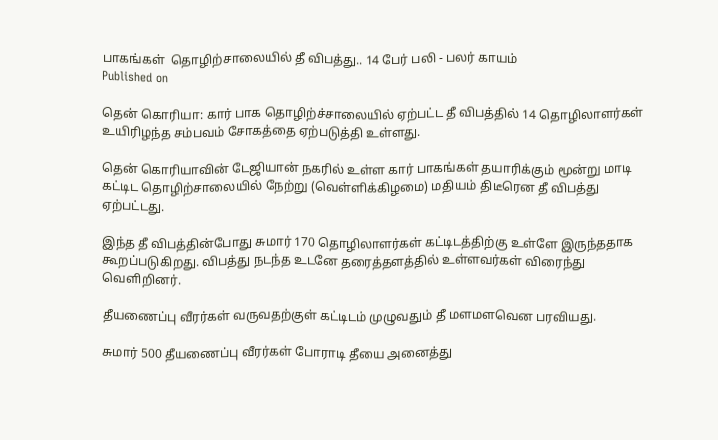பாகங்கள்  தொழிற்சாலையில் தீ விபத்து.. 14 பேர் பலி - பலர் காயம்
Published on

தென் கொரியா: கார் பாக தொழிற்ச்சாலையில் ஏற்பட்ட தீ விபத்தில் 14 தொழிலாளர்கள் உயிரிழந்த சம்பவம் சோகத்தை ஏற்படுத்தி உள்ளது.

தென் கொரியாவின் டேஜியான் நகரில் உள்ள கார் பாகங்கள் தயாரிக்கும் மூன்று மாடி கட்டிட தொழிற்சாலையில் நேற்று (வெள்ளிக்கிழமை) மதியம் திடீரென தீ விபத்து ஏற்பட்டது.

இந்த தீ விபத்தின்போது சுமார் 170 தொழிலாளர்கள் கட்டிடத்திற்கு உள்ளே இருந்ததாக கூறப்படுகிறது. விபத்து நடந்த உடனே தரைத்தளத்தில் உள்ளவர்கள் விரைந்து வெளிறினர்.

தீயணைப்பு வீரர்கள் வருவதற்குள் கட்டிடம் முழுவதும் தீ மளமளவென பரவியது.

சுமார் 500 தீயணைப்பு வீரர்கள் போராடி தீயை அனைத்து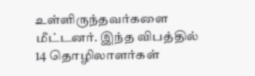உள்ளிருந்தவர்களை மீட்டனர். இந்த விபத்தில் 14 தொழிலாளர்கள்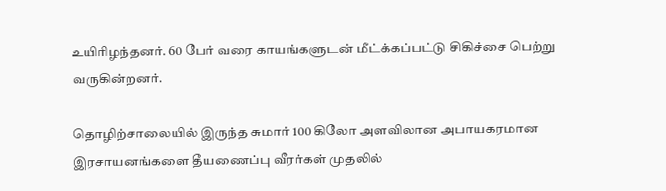உயிரிழந்தனர். 60 பேர் வரை காயங்களுடன் மீட்க்கப்பட்டு சிகிச்சை பெற்று வருகின்றனர்.

தொழிற்சாலையில் இருந்த சுமார் 100 கிலோ அளவிலான அபாயகரமான இரசாயனங்களை தீயணைப்பு வீரர்கள் முதலில்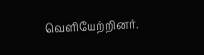வெளியேற்றினர்.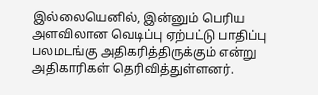இல்லையெனில், இன்னும் பெரிய அளவிலான வெடிப்பு ஏற்பட்டு பாதிப்பு பலமடங்கு அதிகரித்திருக்கும் என்று அதிகாரிகள் தெரிவித்துள்ளனர்.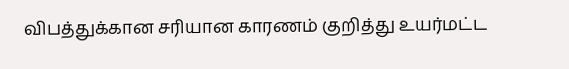விபத்துக்கான சரியான காரணம் குறித்து உயர்மட்ட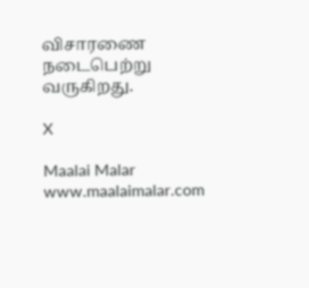விசாரணை நடைபெற்று வருகிறது.

X

Maalai Malar
www.maalaimalar.com